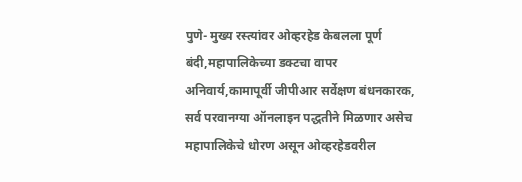पुणे- मुख्य रस्त्यांवर ओव्हरहेड केबलला पूर्ण बंदी,महापालिकेच्या डक्टचा वापर अनिवार्य,कामापूर्वी जीपीआर सर्वेक्षण बंधनकारक,
सर्व परवानग्या ऑनलाइन पद्धतीने मिळणार असेच महापालिकेचे धोरण असून ओव्हरहेडवरील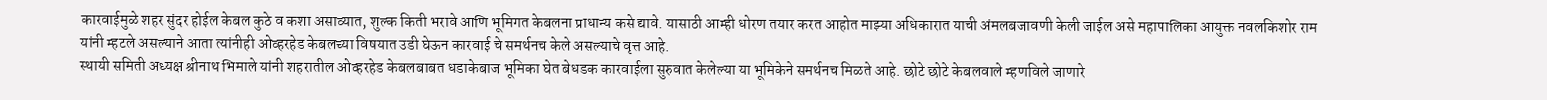कारवाईमुळे शहर सुंदर होईल केबल कुठे व कशा असाव्यात, शुल्क किती भरावे आणि भूमिगत केबलना प्राधान्य कसे द्यावे. यासाठी आम्ही धोरण तयार करत आहोत माझ्या अधिकारात याची अंमलबजावणी केली जाईल असे महापालिका आयुक्त नवलकिशोर राम यांनी म्हटले असल्याने आता त्यांनीही ओव्हरहेड केबलच्या विषयात उडी घेऊन कारवाई चे समर्थनच केले असल्याचे वृत्त आहे.
स्थायी समिती अध्यक्ष श्रीनाथ भिमाले यांनी शहरातील ओव्हरहेड केबलबाबत धडाकेबाज भूमिका घेत बेधडक कारवाईला सुरुवात केलेल्या या भूमिकेने समर्थनच मिळते आहे. छोटे छोटे केबलवाले म्हणविले जाणारे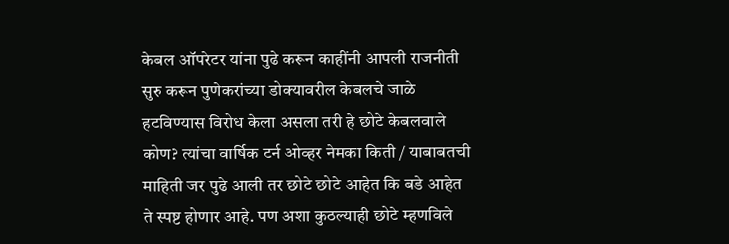केबल ऑपरेटर यांना पुढे करून काहींनी आपली राजनीती सुरु करून पुणेकरांच्या डोक्यावरील केबलचे जाळे हटविण्यास विरोध केला असला तरी हे छोटे केबलवाले कोण? त्यांचा वार्षिक टर्न ओव्हर नेमका किती / याबाबतची माहिती जर पुढे आली तर छोटे छोटे आहेत कि बडे आहेत ते स्पष्ट होणार आहे. पण अशा कुठल्याही छोटे म्हणविले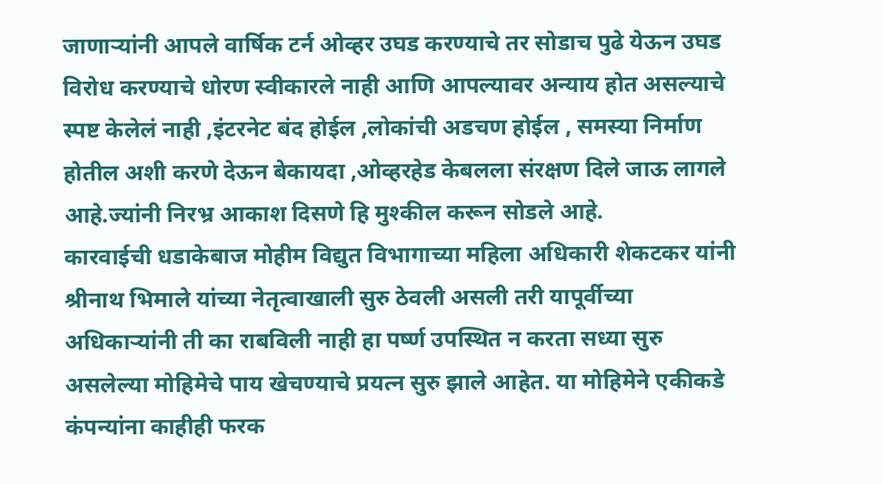जाणाऱ्यांनी आपले वार्षिक टर्न ओव्हर उघड करण्याचे तर सोडाच पुढे येऊन उघड विरोध करण्याचे धोरण स्वीकारले नाही आणि आपल्यावर अन्याय होत असल्याचे स्पष्ट केलेलं नाही ,इंटरनेट बंद होईल ,लोकांची अडचण होईल , समस्या निर्माण होतील अशी करणे देऊन बेकायदा ,ओव्हरहेड केबलला संरक्षण दिले जाऊ लागले आहे.ज्यांनी निरभ्र आकाश दिसणे हि मुश्कील करून सोडले आहे.
कारवाईची धडाकेबाज मोहीम विद्युत विभागाच्या महिला अधिकारी शेकटकर यांनी श्रीनाथ भिमाले यांच्या नेतृत्वाखाली सुरु ठेवली असली तरी यापूर्वीच्या अधिकाऱ्यांनी ती का राबविली नाही हा पर्ष्ण उपस्थित न करता सध्या सुरु असलेल्या मोहिमेचे पाय खेचण्याचे प्रयत्न सुरु झाले आहेत. या मोहिमेने एकीकडे कंपन्यांना काहीही फरक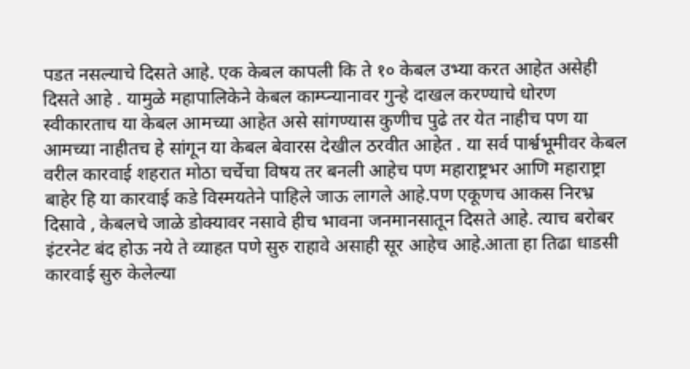पडत नसल्याचे दिसते आहे. एक केबल कापली कि ते १० केबल उभ्या करत आहेत असेही दिसते आहे . यामुळे महापालिकेने केबल काम्प्न्यानावर गुन्हे दाखल करण्याचे धोरण स्वीकारताच या केबल आमच्या आहेत असे सांगण्यास कुणीच पुढे तर येत नाहीच पण या आमच्या नाहीतच हे सांगून या केबल बेवारस देखील ठरवीत आहेत . या सर्व पार्श्वभूमीवर केबल वरील कारवाई शहरात मोठा चर्चेचा विषय तर बनली आहेच पण महाराष्ट्रभर आणि महाराष्ट्रा बाहेर हि या कारवाई कडे विस्मयतेने पाहिले जाऊ लागले आहे.पण एकूणच आकस निरभ्र दिसावे , केबलचे जाळे डोक्यावर नसावे हीच भावना जनमानसातून दिसते आहे. त्याच बरोबर इंटरनेट बंद होऊ नये ते व्याहत पणे सुरु राहावे असाही सूर आहेच आहे.आता हा तिढा धाडसी कारवाई सुरु केलेल्या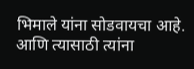भिमाले यांना सोडवायचा आहे. आणि त्यासाठी त्यांना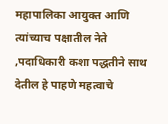महापालिका आयुक्त आणि त्यांच्याच पक्षातील नेते ,पदाधिकारी कशा पद्धतीने साथ देतील हे पाहणे महत्वाचे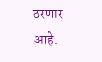ठरणार आहे.